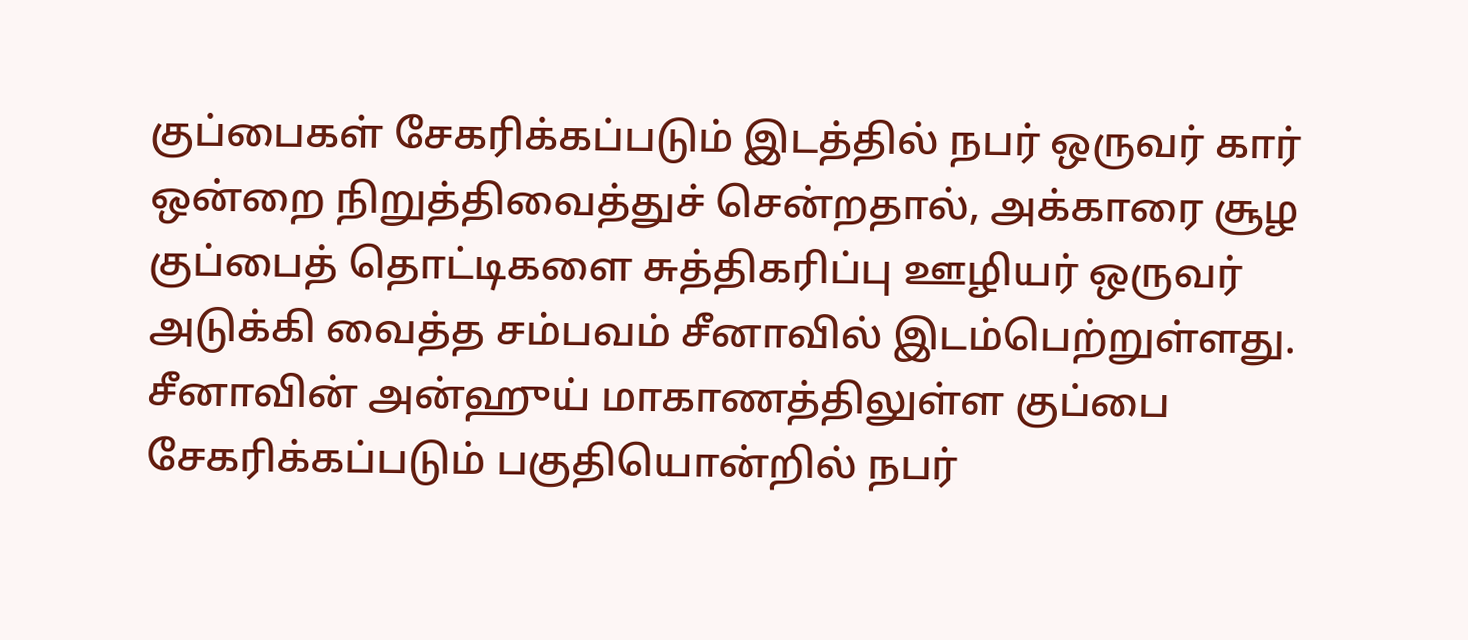குப்பைகள் சேகரிக்கப்படும் இடத்தில் நபர் ஒருவர் கார் ஒன்றை நிறுத்திவைத்துச் சென்றதால், அக்காரை சூழ குப்பைத் தொட்டிகளை சுத்திகரிப்பு ஊழியர் ஒருவர் அடுக்கி வைத்த சம்பவம் சீனாவில் இடம்பெற்றுள்ளது.
சீனாவின் அன்ஹுய் மாகாணத்திலுள்ள குப்பை சேகரிக்கப்படும் பகுதியொன்றில் நபர்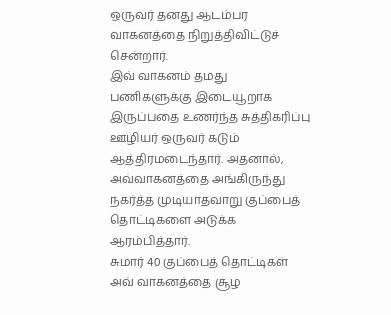ஒருவர் தனது ஆடம்பர வாகனத்தை நிறுத்திவிட்டுச் சென்றார்.
இவ் வாகனம் தமது பணிகளுக்கு இடையூறாக இருப்பதை உணர்ந்த சுத்திகரிப்பு ஊழியர் ஒருவர் கடும் ஆத்திரமடைந்தார். அதனால், அவ்வாகனத்தை அங்கிருந்து நகர்த்த முடியாதவாறு குப்பைத் தொட்டிகளை அடுக்க ஆரம்பித்தார்.
சுமார் 40 குப்பைத் தொட்டிகள் அவ் வாகனத்தை சூழ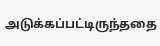அடுக்கப்பட்டிருந்ததை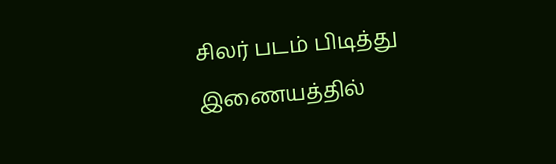சிலர் படம் பிடித்து இணையத்தில்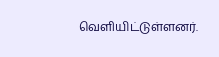வெளியிட்டுள்ளனர்.